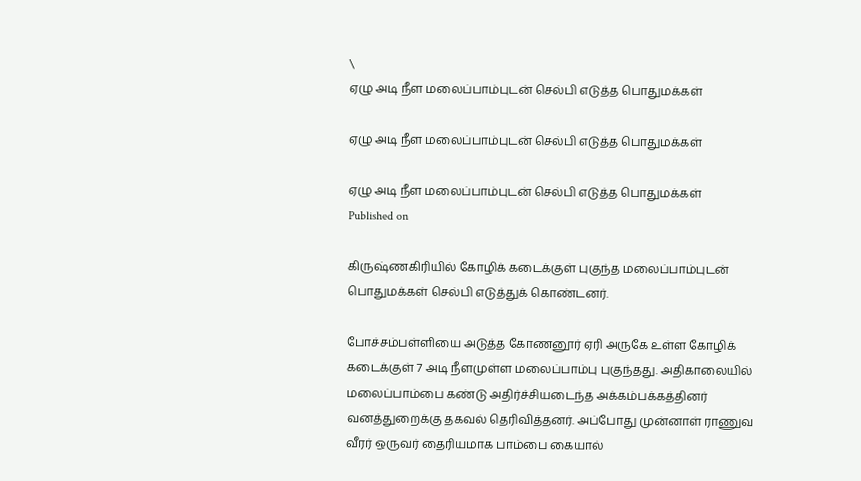\
ஏழு அடி நீள மலைப்பாம்புடன் செல்பி எடுத்த பொதுமக்கள்

ஏழு அடி நீள மலைப்பாம்புடன் செல்பி எடுத்த பொதுமக்கள்

ஏழு அடி நீள மலைப்பாம்புடன் செல்பி எடுத்த பொதுமக்கள்
Published on

கிருஷ்ணகிரியில் கோழிக் கடைக்குள் புகுந்த மலைப்பாம்புடன் பொதுமக்கள் செல்பி எடுத்துக் கொண்டனர்.

போச்சம்பள்ளியை அடுத்த கோணனூர் ஏரி அருகே உள்ள கோழிக் கடைக்குள் 7 அடி நீளமுள்ள மலைப்பாம்பு புகுந்தது. அதிகாலையில் மலைப்பாம்பை கண்டு அதிர்ச்சியடைந்த அக்கம்பக்கத்தினர் வனத்துறைக்கு தகவல் தெ‌ரிவித்தனர். அப்போது முன்னாள் ராணுவ வீரர் ஒருவர் தைரியமாக பாம்பை கையால்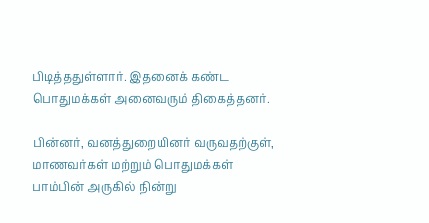பிடித்ததுள்ளார். இதனைக் கண்ட பொதுமக்கள் அனைவரும் திகைத்தனர்.

பின்னர், வனத்துறையினர் வருவதற்குள், மாணவர்கள் மற்றும் பொதுமக்கள் பாம்பின் அருகில் நின்று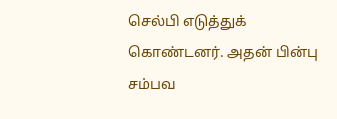செல்பி எடுத்துக் கொண்டனர். அதன் பின்பு சம்பவ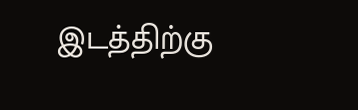இடத்திற்கு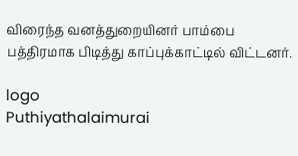விரைந்த வனத்துறையினர் பாம்பை பத்திரமாக பிடித்து காப்புக்காட்டில் விட்டனர்.

logo
Puthiyathalaimurai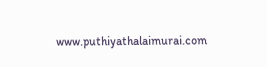www.puthiyathalaimurai.com